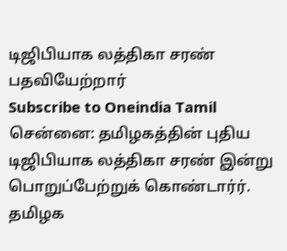டிஜிபியாக லத்திகா சரண் பதவியேற்றார்
Subscribe to Oneindia Tamil
சென்னை: தமிழகத்தின் புதிய டிஜிபியாக லத்திகா சரண் இன்று பொறுப்பேற்றுக் கொண்டார்ர்.
தமிழக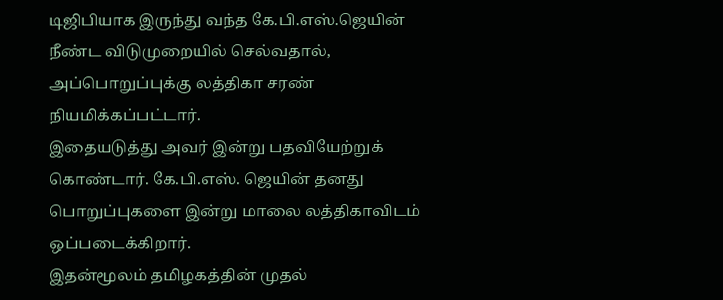டிஜிபியாக இருந்து வந்த கே.பி.எஸ்.ஜெயின் நீண்ட விடுமுறையில் செல்வதால், அப்பொறுப்புக்கு லத்திகா சரண் நியமிக்கப்பட்டார்.
இதையடுத்து அவர் இன்று பதவியேற்றுக் கொண்டார். கே.பி.எஸ். ஜெயின் தனது பொறுப்புகளை இன்று மாலை லத்திகாவிடம் ஒப்படைக்கிறார்.
இதன்மூலம் தமிழகத்தின் முதல்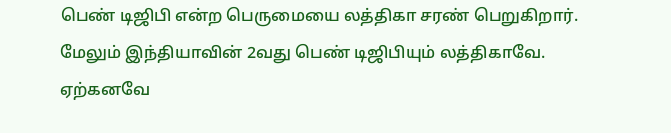பெண் டிஜிபி என்ற பெருமையை லத்திகா சரண் பெறுகிறார். மேலும் இந்தியாவின் 2வது பெண் டிஜிபியும் லத்திகாவே.
ஏற்கனவே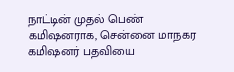நாட்டின் முதல் பெண் கமிஷனராக, சென்னை மாநகர கமிஷனர் பதவியை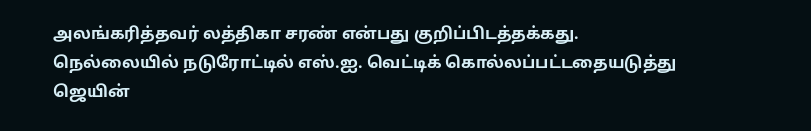அலங்கரித்தவர் லத்திகா சரண் என்பது குறிப்பிடத்தக்கது.
நெல்லையில் நடுரோட்டில் எஸ்.ஐ. வெட்டிக் கொல்லப்பட்டதையடுத்து ஜெயின்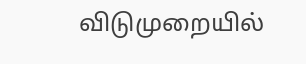விடுமுறையில்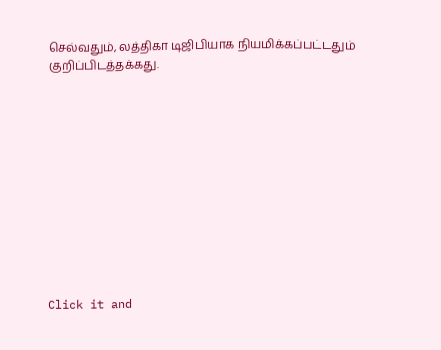செல்வதும், லத்திகா டிஜிபியாக நியமிக்கப்பட்டதும் குறிப்பிடத்தக்கது.












Click it and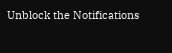Unblock the Notifications